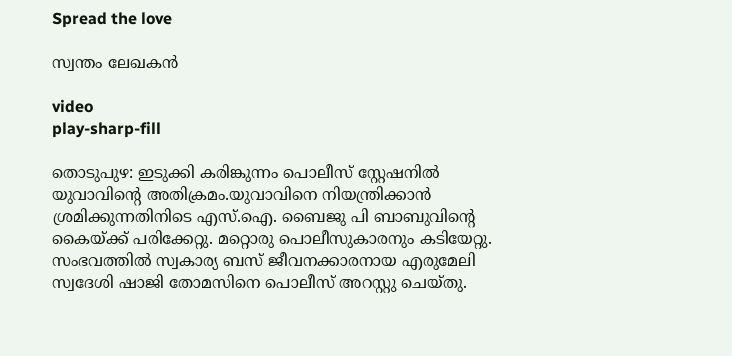Spread the love

സ്വന്തം ലേഖകൻ

video
play-sharp-fill

തൊടുപുഴ: ഇടുക്കി കരിങ്കുന്നം പൊലീസ് സ്റ്റേഷനിൽ യുവാവിന്റെ അതിക്രമം.യുവാവിനെ നിയന്ത്രിക്കാന്‍ ശ്രമിക്കുന്നതിനിടെ എസ്.ഐ. ബൈജു പി ബാബുവിന്റെ കൈയ്ക്ക് പരിക്കേറ്റു. മറ്റൊരു പൊലീസുകാരനും കടിയേറ്റു. സംഭവത്തിൽ സ്വകാര്യ ബസ് ജീവനക്കാരനായ എരുമേലി സ്വദേശി ഷാജി തോമസിനെ പൊലീസ് അറസ്റ്റു ചെയ്തു.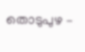തൊടുപുഴ –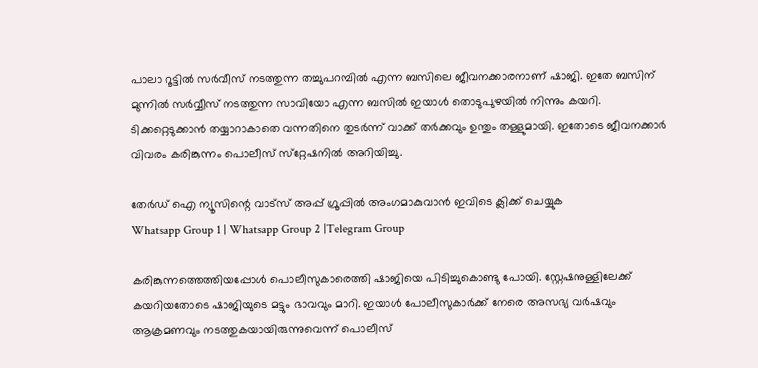പാലാ റൂട്ടിൽ സർവീസ് നടത്തുന്ന തച്ചുപറമ്പില്‍ എന്ന ബസിലെ ജീവനക്കാരനാണ് ഷാജി. ഇതേ ബസിന് മുന്നില്‍ സര്‍വ്വീസ് നടത്തുന്ന സാവിയോ എന്ന ബസില്‍ ഇയാൾ തൊടുപുഴയില്‍ നിന്നും കയറി. ടിക്കറ്റെടുക്കാന്‍ തയ്യാറാകാതെ വന്നതിനെ തുടര്‍ന്ന് വാക്ക് തര്‍ക്കവും ഉന്തും തള്ളുമായി. ഇതോടെ ജീവനക്കാർ വിവരം കരിങ്കുന്നം പൊലീസ് സ്‌റ്റേഷനിൽ അറിയിച്ചു.

തേർഡ് ഐ ന്യൂസിന്റെ വാട്സ് അപ്പ് ഗ്രൂപ്പിൽ അംഗമാകുവാൻ ഇവിടെ ക്ലിക്ക് ചെയ്യുക
Whatsapp Group 1 | Whatsapp Group 2 |Telegram Group

കരിങ്കുന്നത്തെത്തിയപ്പോൾ പൊലീസുകാരെത്തി ഷാജിയെ പിടിച്ചുകൊണ്ടു പോയി. സ്റ്റേഷനുള്ളിലേക്ക് കയറിയതോടെ ഷാജിയുടെ മട്ടും ഭാവവും മാറി. ഇയാൾ പോലീസുകാർക്ക് നേരെ അസഭ്യ വര്‍ഷവും ആക്രമണവും നടത്തുകയായിരുന്നുവെന്ന് പൊലീസ്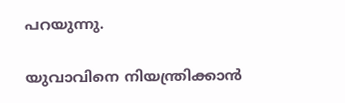പറയുന്നു.

യുവാവിനെ നിയന്ത്രിക്കാന്‍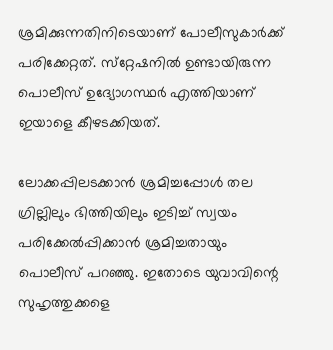ശ്രമിക്കുന്നതിനിടെയാണ് പോലീസുകാർക്ക് പരിക്കേറ്റത്. സ്‌റ്റേഷനില്‍ ഉണ്ടായിരുന്ന പൊലീസ് ഉദ്യോഗസ്ഥര്‍ എത്തിയാണ് ഇയാളെ കീഴടക്കിയത്.

ലോക്കപ്പിലടക്കാൻ ശ്രമിച്ചപ്പോൾ തല ഗ്രില്ലിലും ഭിത്തിയിലും ഇടിച്ച് സ്വയം പരിക്കേല്‍പ്പിക്കാന്‍ ശ്രമിച്ചതായും പൊലീസ് പറഞ്ഞു. ഇതോടെ യുവാവിന്റെ സുഹൃത്തുക്കളെ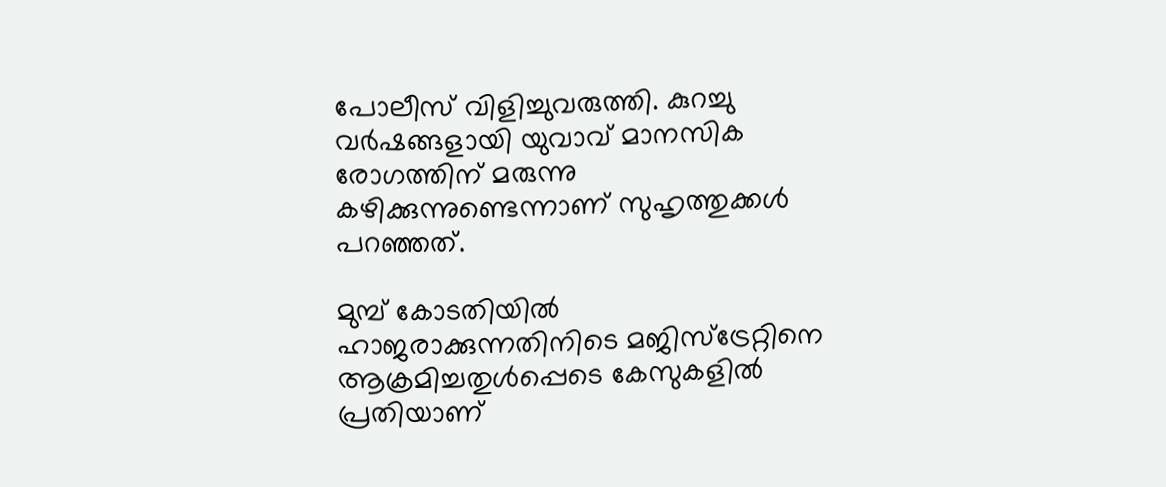പോലീസ് വിളിച്ചുവരുത്തി. കുറച്ചു വര്‍ഷങ്ങളായി യുവാവ് മാനസിക രോഗത്തിന് മരുന്നു കഴിക്കുന്നുണ്ടെന്നാണ് സുഹൃത്തുക്കൾ പറഞ്ഞത്.

മുമ്പ് കോടതിയിൽ ഹാജരാക്കുന്നതിനിടെ മജിസ്ട്രേറ്റിനെ ആക്രമിച്ചതുൾപ്പെടെ കേസുകളിൽ പ്രതിയാണ്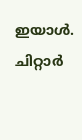ഇയാൾ. ചിറ്റാർ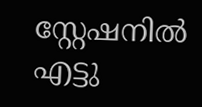സ്റ്റേഷനിൽ എട്ടു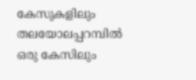കേസുകളിലും തലയോലപ്പറമ്പിൽ ഒരു കേസിലും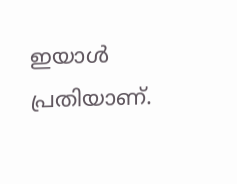ഇയാൾ പ്രതിയാണ്.